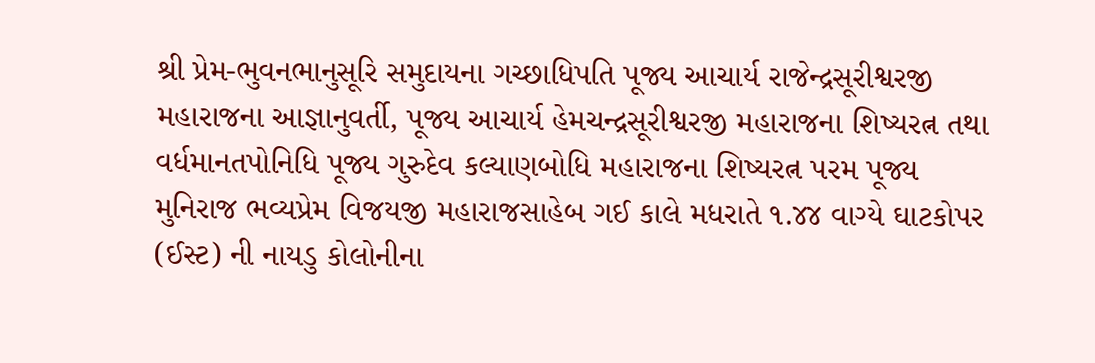શ્રી પ્રેમ-ભુવનભાનુસૂરિ સમુદાયના ગચ્છાધિપતિ પૂજ્ય આચાર્ય રાજેન્દ્રસૂરીશ્વરજી મહારાજના આજ્ઞાનુવર્તી, પૂજ્ય આચાર્ય હેમચન્દ્રસૂરીશ્વરજી મહારાજના શિષ્યરત્ન તથા વર્ધમાનતપોનિધિ પૂજ્ય ગુરુદેવ કલ્યાણબોધિ મહારાજના શિષ્યરત્ન પરમ પૂજ્ય મુનિરાજ ભવ્યપ્રેમ વિજયજી મહારાજસાહેબ ગઈ કાલે મધરાતે ૧.૪૪ વાગ્યે ઘાટકોપર (ઈસ્ટ) ની નાયડુ કોલોનીના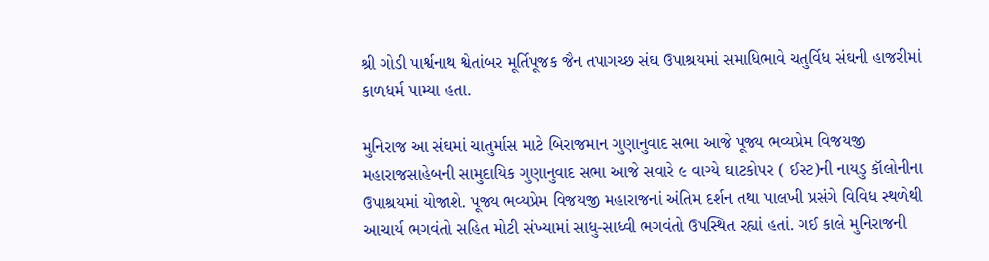શ્રી ગોડી પાર્શ્વનાથ શ્વેતાંબર મૂર્તિપૂજક જૈન તપાગચ્છ સંઘ ઉપાશ્રયમાં સમાધિભાવે ચતુર્વિધ સંઘની હાજરીમાં કાળધર્મ પામ્યા હતા.

મુનિરાજ આ સંઘમાં ચાતુર્માસ માટે બિરાજમાન ગુણાનુવાદ સભા આજે પૂજ્ય ભવ્યપ્રેમ વિજયજી મહારાજસાહેબની સામુદાયિક ગુણાનુવાદ સભા આજે સવારે ૯ વાગ્યે ઘાટકોપર ( ઈસ્ટ)ની નાયડુ કૉલોનીના ઉપાશ્રયમાં યોજાશે. પૂજ્ય ભવ્યપ્રેમ વિજયજી મહારાજનાં અંતિમ દર્શન તથા પાલખી પ્રસંગે વિવિધ સ્થળેથી આચાર્ય ભગવંતો સહિત મોટી સંખ્યામાં સાધુ-સાધ્વી ભગવંતો ઉપસ્થિત રહ્યાં હતાં. ગઈ કાલે મુનિરાજની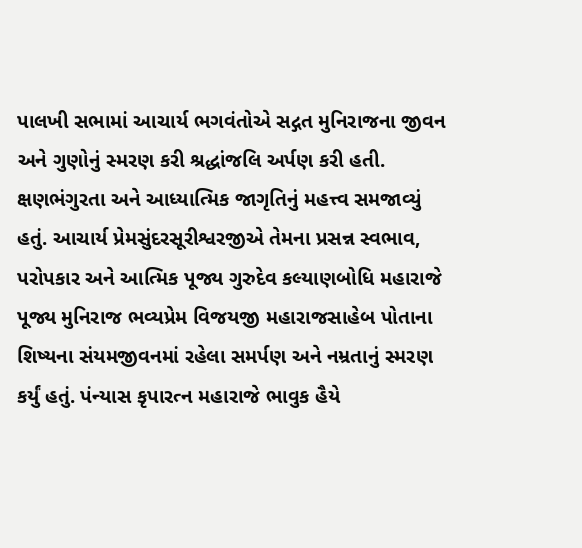પાલખી સભામાં આચાર્ય ભગવંતોએ સદ્ગત મુનિરાજના જીવન અને ગુણોનું સ્મરણ કરી શ્રદ્ધાંજલિ અર્પણ કરી હતી. ક્ષણભંગુરતા અને આધ્યાત્મિક જાગૃતિનું મહત્ત્વ સમજાવ્યું હતું. આચાર્ય પ્રેમસુંદરસૂરીશ્વરજીએ તેમના પ્રસન્ન સ્વભાવ, પરોપકાર અને આત્મિક પૂજ્ય ગુરુદેવ કલ્યાણબોધિ મહારાજે પૂજ્ય મુનિરાજ ભવ્યપ્રેમ વિજયજી મહારાજસાહેબ પોતાના શિષ્યના સંયમજીવનમાં રહેલા સમર્પણ અને નમ્રતાનું સ્મરણ કર્યું હતું. પંન્યાસ કૃપારત્ન મહારાજે ભાવુક હૈયે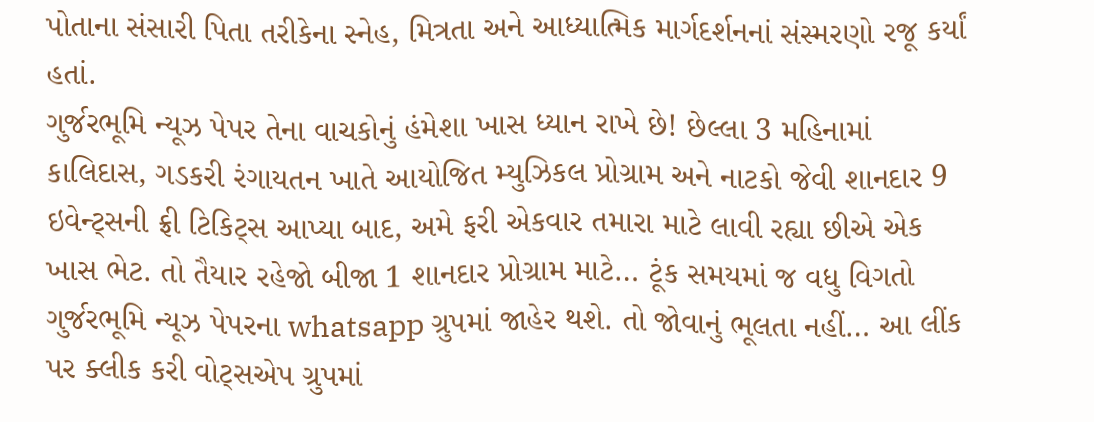પોતાના સંસારી પિતા તરીકેના સ્નેહ, મિત્રતા અને આધ્યાત્મિક માર્ગદર્શનનાં સંસ્મરણો રજૂ કર્યાં હતાં.
ગુર્જરભૂમિ ન્યૂઝ પેપર તેના વાચકોનું હંમેશા ખાસ ધ્યાન રાખે છે! છેલ્લા 3 મહિનામાં કાલિદાસ, ગડકરી રંગાયતન ખાતે આયોજિત મ્યુઝિકલ પ્રોગ્રામ અને નાટકો જેવી શાનદાર 9 ઇવેન્ટ્સની ફ્રી ટિકિટ્સ આપ્યા બાદ, અમે ફરી એકવાર તમારા માટે લાવી રહ્યા છીએ એક ખાસ ભેટ. તો તૈયાર રહેજો બીજા 1 શાનદાર પ્રોગ્રામ માટે… ટૂંક સમયમાં જ વધુ વિગતો ગુર્જરભૂમિ ન્યૂઝ પેપરના whatsapp ગ્રુપમાં જાહેર થશે. તો જોવાનું ભૂલતા નહીં… આ લીંક પર ક્લીક કરી વોટ્સએપ ગ્રુપમાં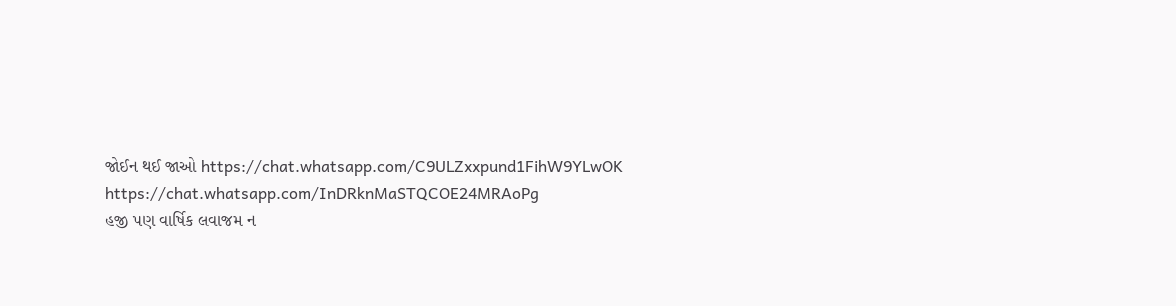જોઈન થઈ જાઓ https://chat.whatsapp.com/C9ULZxxpund1FihW9YLwOK
https://chat.whatsapp.com/InDRknMaSTQCOE24MRAoPg
હજી પણ વાર્ષિક લવાજમ ન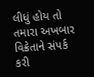લીધું હોય તો તમારા અખબાર વિક્રેતાને સંપર્ક કરી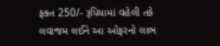ફક્ત 250/- રૂપિયામાં વહેલી તકે લવાજમ લઈને આ ઓફરનો લાભ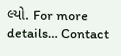લ્યો. For more details… Contact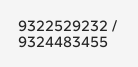9322529232 / 9324483455